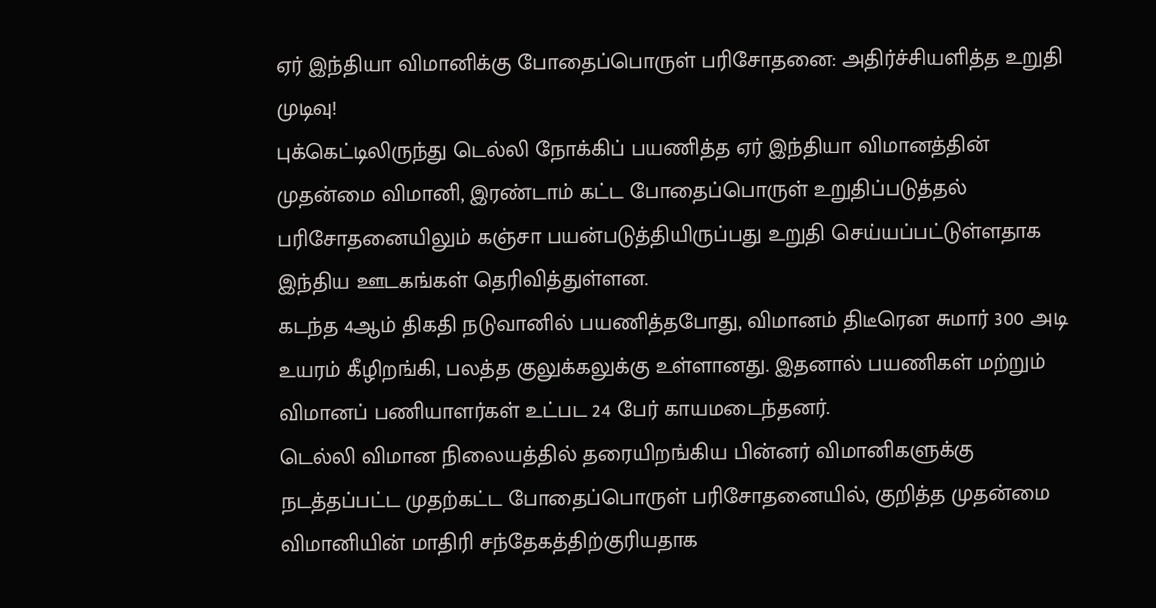ஏர் இந்தியா விமானிக்கு போதைப்பொருள் பரிசோதனை: அதிர்ச்சியளித்த உறுதி முடிவு!
புக்கெட்டிலிருந்து டெல்லி நோக்கிப் பயணித்த ஏர் இந்தியா விமானத்தின் முதன்மை விமானி, இரண்டாம் கட்ட போதைப்பொருள் உறுதிப்படுத்தல் பரிசோதனையிலும் கஞ்சா பயன்படுத்தியிருப்பது உறுதி செய்யப்பட்டுள்ளதாக இந்திய ஊடகங்கள் தெரிவித்துள்ளன.
கடந்த 4ஆம் திகதி நடுவானில் பயணித்தபோது, விமானம் திடீரென சுமார் 300 அடி உயரம் கீழிறங்கி, பலத்த குலுக்கலுக்கு உள்ளானது. இதனால் பயணிகள் மற்றும் விமானப் பணியாளர்கள் உட்பட 24 பேர் காயமடைந்தனர்.
டெல்லி விமான நிலையத்தில் தரையிறங்கிய பின்னர் விமானிகளுக்கு நடத்தப்பட்ட முதற்கட்ட போதைப்பொருள் பரிசோதனையில், குறித்த முதன்மை விமானியின் மாதிரி சந்தேகத்திற்குரியதாக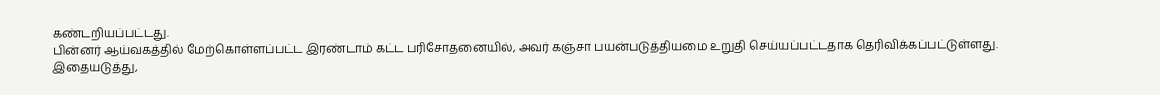கண்டறியப்பட்டது.
பின்னர் ஆய்வகத்தில் மேற்கொள்ளப்பட்ட இரண்டாம் கட்ட பரிசோதனையில், அவர் கஞ்சா பயன்படுத்தியமை உறுதி செய்யப்பட்டதாக தெரிவிக்கப்பட்டுள்ளது.
இதையடுத்து,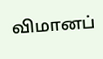விமானப்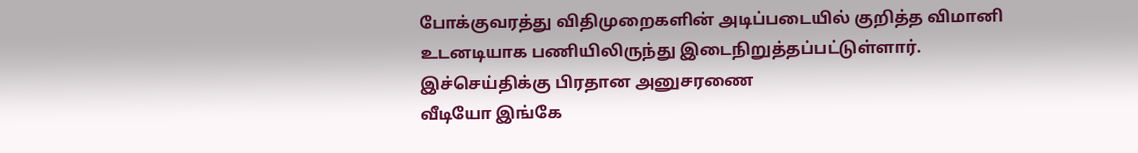போக்குவரத்து விதிமுறைகளின் அடிப்படையில் குறித்த விமானி உடனடியாக பணியிலிருந்து இடைநிறுத்தப்பட்டுள்ளார்.
இச்செய்திக்கு பிரதான அனுசரணை
வீடியோ இங்கே